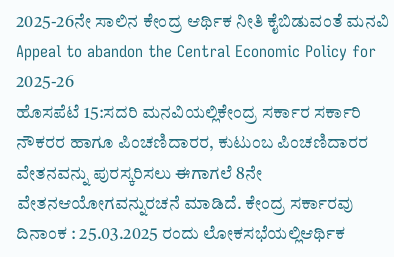2025-26ನೇ ಸಾಲಿನ ಕೇಂದ್ರ ಆರ್ಥಿಕ ನೀತಿ ಕೈಬಿಡುವಂತೆ ಮನವಿ
Appeal to abandon the Central Economic Policy for 2025-26
ಹೊಸಪೆಟೆ 15:ಸದರಿ ಮನವಿಯಲ್ಲಿಕೇಂದ್ರ ಸರ್ಕಾರ ಸರ್ಕಾರಿ ನೌಕರರ ಹಾಗೂ ಪಿಂಚಣಿದಾರರ, ಕುಟುಂಬ ಪಿಂಚಣಿದಾರರ ವೇತನವನ್ನು ಪುರಸ್ಕರಿಸಲು ಈಗಾಗಲೆ 8ನೇ ವೇತನಆಯೋಗವನ್ನುರಚನೆ ಮಾಡಿದೆ. ಕೇಂದ್ರ ಸರ್ಕಾರವು ದಿನಾಂಕ : 25.03.2025 ರಂದು ಲೋಕಸಭೆಯಲ್ಲಿಆರ್ಥಿಕ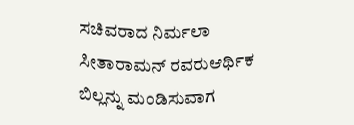ಸಚಿವರಾದ ನಿರ್ಮಲಾ ಸೀತಾರಾಮನ್ ರವರುಆರ್ಥಿಕ ಬಿಲ್ಲನ್ನು ಮಂಡಿಸುವಾಗ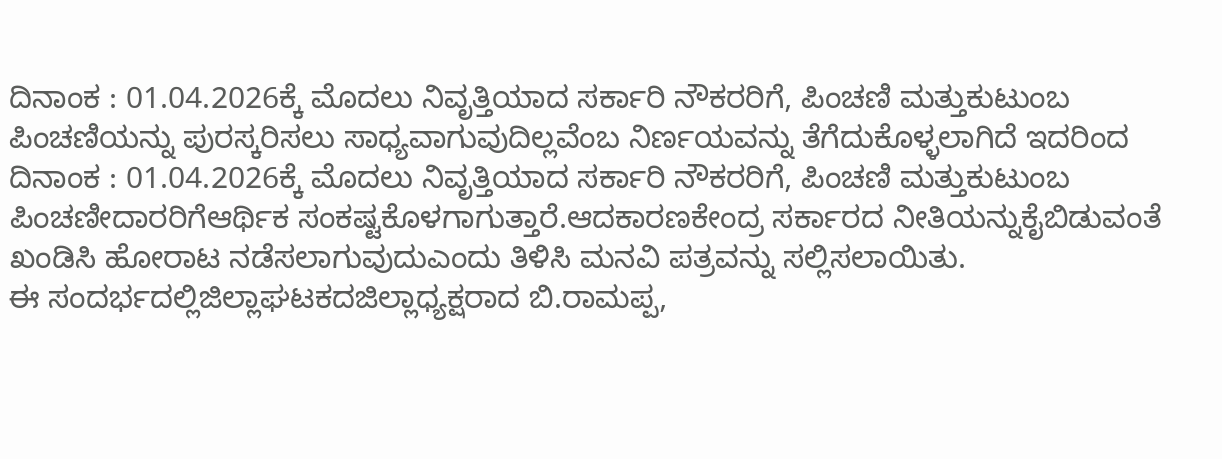ದಿನಾಂಕ : 01.04.2026ಕ್ಕೆ ಮೊದಲು ನಿವೃತ್ತಿಯಾದ ಸರ್ಕಾರಿ ನೌಕರರಿಗೆ, ಪಿಂಚಣಿ ಮತ್ತುಕುಟುಂಬ ಪಿಂಚಣಿಯನ್ನು ಪುರಸ್ಕರಿಸಲು ಸಾಧ್ಯವಾಗುವುದಿಲ್ಲವೆಂಬ ನಿರ್ಣಯವನ್ನು ತೆಗೆದುಕೊಳ್ಳಲಾಗಿದೆ ಇದರಿಂದ ದಿನಾಂಕ : 01.04.2026ಕ್ಕೆ ಮೊದಲು ನಿವೃತ್ತಿಯಾದ ಸರ್ಕಾರಿ ನೌಕರರಿಗೆ, ಪಿಂಚಣಿ ಮತ್ತುಕುಟುಂಬ ಪಿಂಚಣೀದಾರರಿಗೆಆರ್ಥಿಕ ಸಂಕಷ್ಟಕೊಳಗಾಗುತ್ತಾರೆ.ಆದಕಾರಣಕೇಂದ್ರ ಸರ್ಕಾರದ ನೀತಿಯನ್ನುಕೈಬಿಡುವಂತೆ ಖಂಡಿಸಿ ಹೋರಾಟ ನಡೆಸಲಾಗುವುದುಎಂದು ತಿಳಿಸಿ ಮನವಿ ಪತ್ರವನ್ನು ಸಲ್ಲಿಸಲಾಯಿತು.
ಈ ಸಂದರ್ಭದಲ್ಲಿಜಿಲ್ಲಾಘಟಕದಜಿಲ್ಲಾಧ್ಯಕ್ಷರಾದ ಬಿ.ರಾಮಪ್ಪ,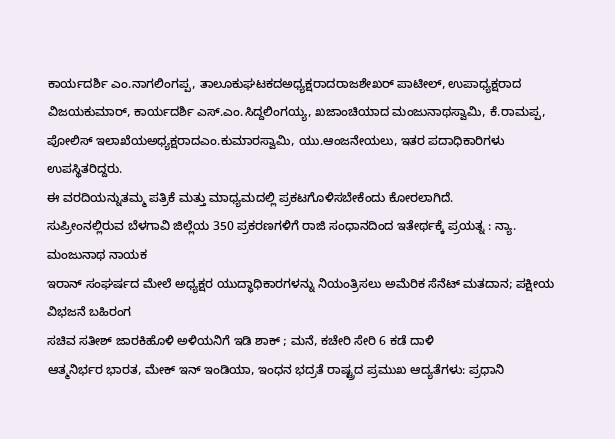ಕಾರ್ಯದರ್ಶಿ ಎಂ.ನಾಗಲಿಂಗಪ್ಪ, ತಾಲೂಕುಘಟಕದಅಧ್ಯಕ್ಷರಾದರಾಜಶೇಖರ್ ಪಾಟೀಲ್, ಉಪಾಧ್ಯಕ್ಷರಾದ ವಿಜಯಕುಮಾರ್, ಕಾರ್ಯದರ್ಶಿ ಎಸ್.ಎಂ.ಸಿದ್ದಲಿಂಗಯ್ಯ, ಖಜಾಂಚಿಯಾದ ಮಂಜುನಾಥಸ್ವಾಮಿ, ಕೆ.ರಾಮಪ್ಪ, ಪೋಲಿಸ್ ಇಲಾಖೆಯಅಧ್ಯಕ್ಷರಾದಎಂ.ಕುಮಾರಸ್ವಾಮಿ, ಯು.ಆಂಜನೇಯಲು, ಇತರ ಪದಾಧಿಕಾರಿಗಳು ಉಪಸ್ಥಿತರಿದ್ದರು.
ಈ ವರದಿಯನ್ನುತಮ್ಮ ಪತ್ರಿಕೆ ಮತ್ತು ಮಾಧ್ಯಮದಲ್ಲಿ ಪ್ರಕಟಗೊಳಿಸಬೇಕೆಂದು ಕೋರಲಾಗಿದೆ.
ಸುಪ್ರೀಂನಲ್ಲಿರುವ ಬೆಳಗಾವಿ ಜಿಲ್ಲೆಯ 350 ಪ್ರಕರಣಗಳಿಗೆ ರಾಜಿ ಸಂಧಾನದಿಂದ ಇತೇರ್ಥಕ್ಕೆ ಪ್ರಯತ್ನ : ನ್ಯಾ. ಮಂಜುನಾಥ ನಾಯಕ
ಇರಾನ್ ಸಂಘರ್ಷದ ಮೇಲೆ ಅಧ್ಯಕ್ಷರ ಯುದ್ಧಾಧಿಕಾರಗಳನ್ನು ನಿಯಂತ್ರಿಸಲು ಅಮೆರಿಕ ಸೆನೆಟ್ ಮತದಾನ; ಪಕ್ಷೀಯ ವಿಭಜನೆ ಬಹಿರಂಗ
ಸಚಿವ ಸತೀಶ್ ಜಾರಕಿಹೊಳಿ ಅಳಿಯನಿಗೆ ಇಡಿ ಶಾಕ್ ; ಮನೆ, ಕಚೇರಿ ಸೇರಿ 6 ಕಡೆ ದಾಳಿ
ಆತ್ಮನಿರ್ಭರ ಭಾರತ, ಮೇಕ್ ಇನ್ ಇಂಡಿಯಾ, ಇಂಧನ ಭದ್ರತೆ ರಾಷ್ಟ್ರದ ಪ್ರಮುಖ ಆದ್ಯತೆಗಳು: ಪ್ರಧಾನಿ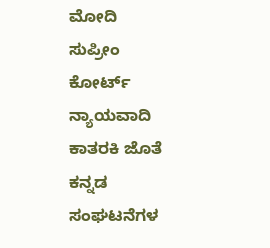ಮೋದಿ
ಸುಪ್ರೀಂ ಕೋರ್ಟ್ ನ್ಯಾಯವಾದಿ ಕಾತರಕಿ ಜೊತೆ ಕನ್ನಡ ಸಂಘಟನೆಗಳ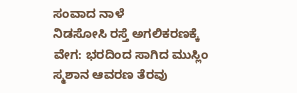ಸಂವಾದ ನಾಳೆ
ನಿಡಸೋಸಿ ರಸ್ತೆ ಅಗಲಿಕರಣಕ್ಕೆ ವೇಗ: ಭರದಿಂದ ಸಾಗಿದ ಮುಸ್ಲಿಂ ಸ್ಮಶಾನ ಆವರಣ ತೆರವು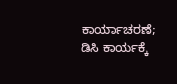ಕಾರ್ಯಾಚರಣೆ; ಡಿಸಿ ಕಾರ್ಯಕ್ಕೆ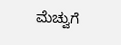ಮೆಚ್ವುಗೆ